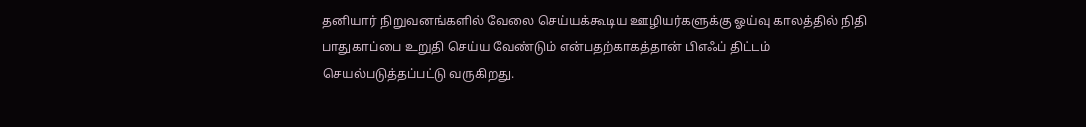தனியார் நிறுவனங்களில் வேலை செய்யக்கூடிய ஊழியர்களுக்கு ஓய்வு காலத்தில் நிதி பாதுகாப்பை உறுதி செய்ய வேண்டும் என்பதற்காகத்தான் பிஎஃப் திட்டம் செயல்படுத்தப்பட்டு வருகிறது.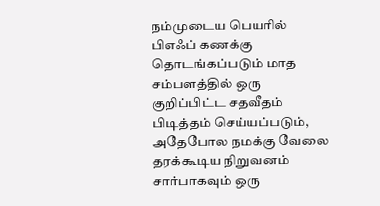நம்முடைய பெயரில் பிஎஃப் கணக்கு தொடங்கப்படும் மாத சம்பளத்தில் ஒரு குறிப்பிட்ட சதவீதம் பிடித்தம் செய்யப்படும், அதேபோல நமக்கு வேலை தரக்கூடிய நிறுவனம் சார்பாகவும் ஒரு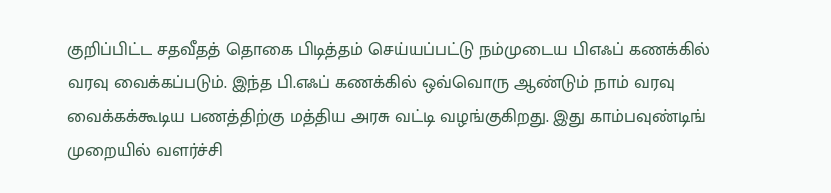குறிப்பிட்ட சதவீதத் தொகை பிடித்தம் செய்யப்பட்டு நம்முடைய பிஎஃப் கணக்கில் வரவு வைக்கப்படும். இந்த பி.எஃப் கணக்கில் ஒவ்வொரு ஆண்டும் நாம் வரவு வைக்கக்கூடிய பணத்திற்கு மத்திய அரசு வட்டி வழங்குகிறது. இது காம்பவுண்டிங் முறையில் வளர்ச்சி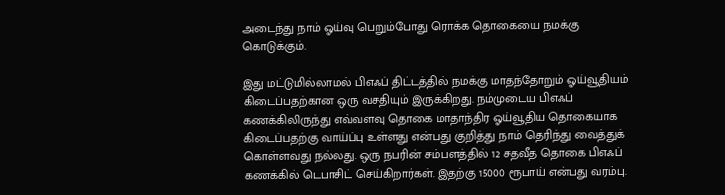அடைந்து நாம் ஓய்வு பெறும்போது ரொக்க தொகையை நமக்கு கொடுக்கும்.

இது மட்டுமில்லாமல் பிஎஃப் திட்டத்தில் நமக்கு மாதந்தோறும் ஓய்வூதியம் கிடைப்பதற்கான ஒரு வசதியும் இருக்கிறது. நம்முடைய பிஎஃப் கணக்கிலிருந்து எவ்வளவு தொகை மாதாந்திர ஓய்வூதிய தொகையாக கிடைப்பதற்கு வாய்ப்பு உள்ளது என்பது குறித்து நாம் தெரிந்து வைத்துக் கொள்ளவது நல்லது. ஒரு நபரின் சம்பளத்தில் 12 சதவீத தொகை பிஎஃப் கணக்கில் டெபாசிட் செய்கிறார்கள். இதற்கு 15000 ரூபாய் என்பது வரம்பு.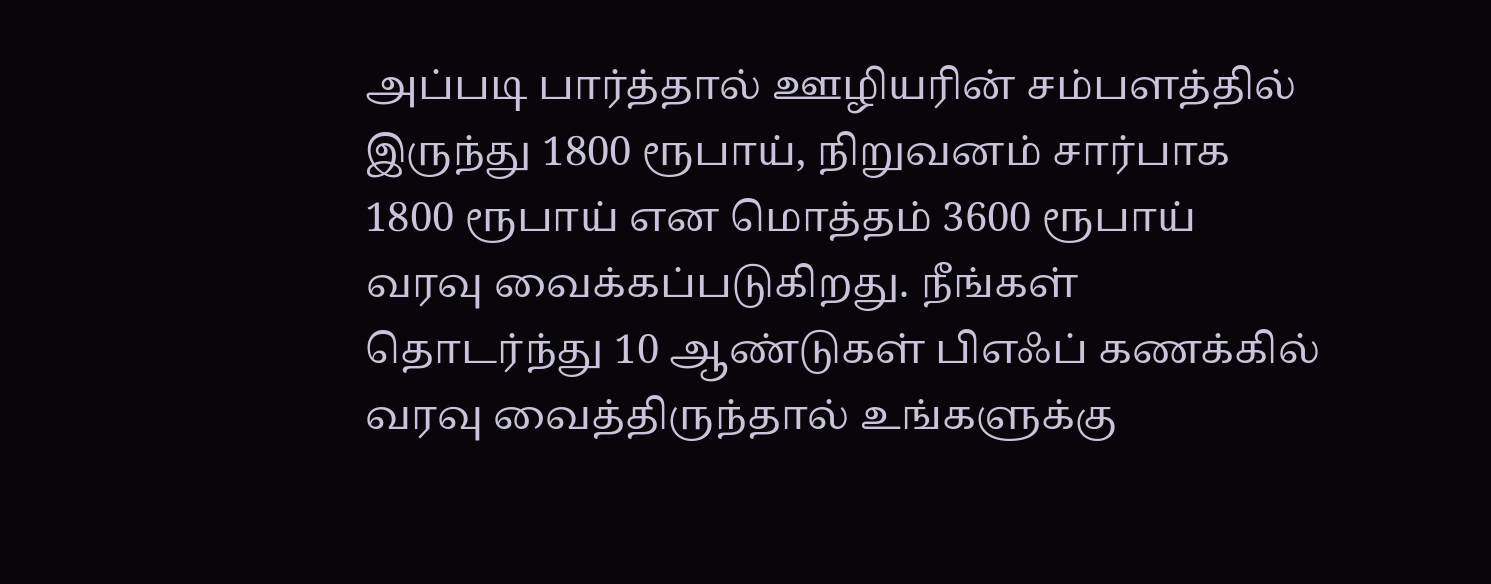அப்படி பார்த்தால் ஊழியரின் சம்பளத்தில் இருந்து 1800 ரூபாய், நிறுவனம் சார்பாக 1800 ரூபாய் என மொத்தம் 3600 ரூபாய் வரவு வைக்கப்படுகிறது. நீங்கள் தொடர்ந்து 10 ஆண்டுகள் பிஎஃப் கணக்கில் வரவு வைத்திருந்தால் உங்களுக்கு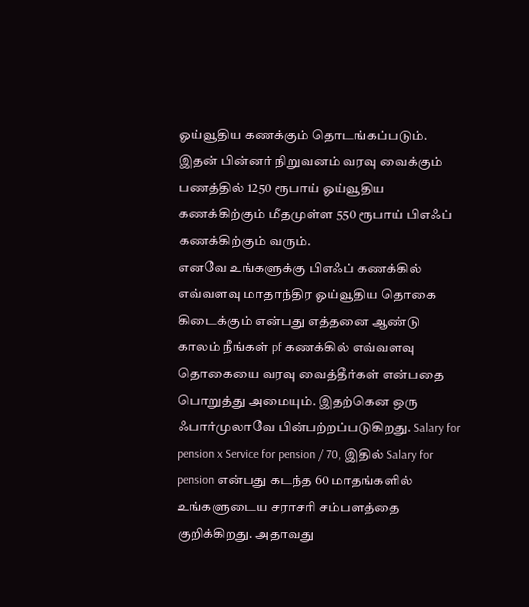ஓய்வூதிய கணக்கும் தொடங்கப்படும். இதன் பின்னர் நிறுவனம் வரவு வைக்கும் பணத்தில் 1250 ரூபாய் ஓய்வூதிய கணக்கிற்கும் மீதமுள்ள 550 ரூபாய் பிஎஃப் கணக்கிற்கும் வரும்.
எனவே உங்களுக்கு பிஎஃப் கணக்கில் எவ்வளவு மாதாந்திர ஓய்வூதிய தொகை கிடைக்கும் என்பது எத்தனை ஆண்டு காலம் நீங்கள் pf கணக்கில் எவ்வளவு தொகையை வரவு வைத்தீர்கள் என்பதை பொறுத்து அமையும். இதற்கென ஒரு ஃபார்முலாவே பின்பற்றப்படுகிறது. Salary for pension x Service for pension / 70, இதில் Salary for pension என்பது கடந்த 60 மாதங்களில் உங்களுடைய சராசரி சம்பளத்தை குறிக்கிறது. அதாவது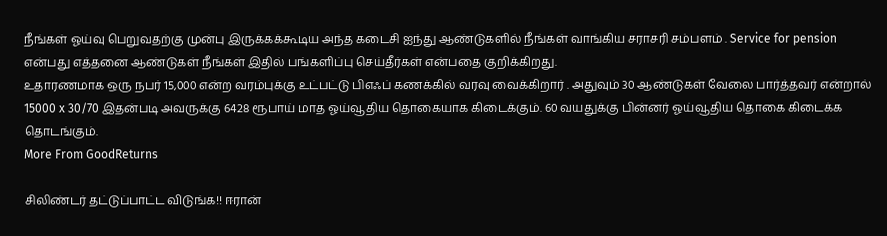நீங்கள் ஓய்வு பெறுவதற்கு முன்பு இருக்கக்கூடிய அந்த கடைசி ஐந்து ஆண்டுகளில் நீங்கள் வாங்கிய சராசரி சம்பளம் . Service for pension என்பது எத்தனை ஆண்டுகள் நீங்கள் இதில் பங்களிப்பு செய்தீர்கள் என்பதை குறிக்கிறது.
உதாரணமாக ஒரு நபர் 15,000 என்ற வரம்புக்கு உட்பட்டு பிஎஃப் கணக்கில் வரவு வைக்கிறார் . அதுவும் 30 ஆண்டுகள் வேலை பார்த்தவர் என்றால் 15000 x 30/70 இதன்படி அவருக்கு 6428 ரூபாய் மாத ஓய்வூதிய தொகையாக கிடைக்கும். 60 வயதுக்கு பின்னர் ஓய்வூதிய தொகை கிடைக்க தொடங்கும்.
More From GoodReturns

சிலிண்டர் தட்டுப்பாட்ட விடுங்க!! ஈரான்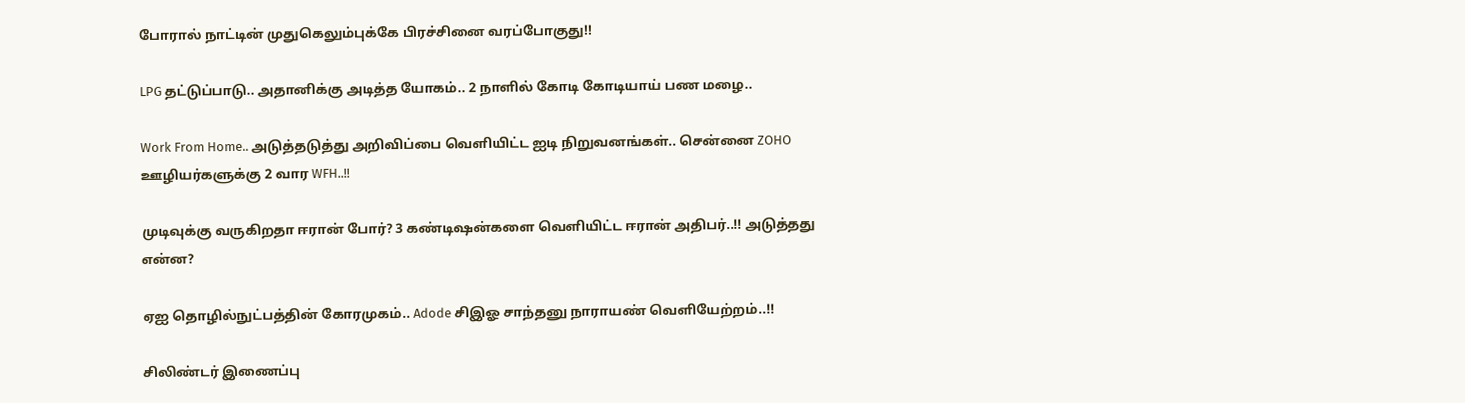போரால் நாட்டின் முதுகெலும்புக்கே பிரச்சினை வரப்போகுது!!

LPG தட்டுப்பாடு.. அதானிக்கு அடித்த யோகம்.. 2 நாளில் கோடி கோடியாய் பண மழை..

Work From Home.. அடுத்தடுத்து அறிவிப்பை வெளியிட்ட ஐடி நிறுவனங்கள்.. சென்னை ZOHO ஊழியர்களுக்கு 2 வார WFH..!!

முடிவுக்கு வருகிறதா ஈரான் போர்? 3 கண்டிஷன்களை வெளியிட்ட ஈரான் அதிபர்..!! அடுத்தது என்ன?

ஏஐ தொழில்நுட்பத்தின் கோரமுகம்.. Adode சிஇஓ சாந்தனு நாராயண் வெளியேற்றம்..!!

சிலிண்டர் இணைப்பு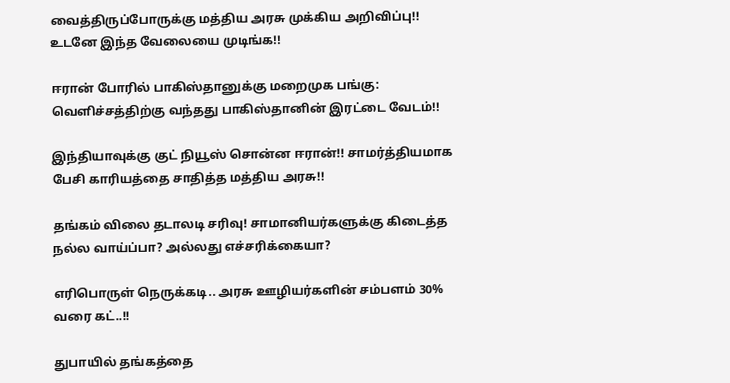வைத்திருப்போருக்கு மத்திய அரசு முக்கிய அறிவிப்பு!! உடனே இந்த வேலையை முடிங்க!!

ஈரான் போரில் பாகிஸ்தானுக்கு மறைமுக பங்கு: வெளிச்சத்திற்கு வந்தது பாகிஸ்தானின் இரட்டை வேடம்!!

இந்தியாவுக்கு குட் நியூஸ் சொன்ன ஈரான்!! சாமர்த்தியமாக பேசி காரியத்தை சாதித்த மத்திய அரசு!!

தங்கம் விலை தடாலடி சரிவு! சாமானியர்களுக்கு கிடைத்த நல்ல வாய்ப்பா? அல்லது எச்சரிக்கையா?

எரிபொருள் நெருக்கடி.. அரசு ஊழியர்களின் சம்பளம் 30% வரை கட்..!!

துபாயில் தங்கத்தை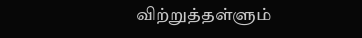விற்றுத்தள்ளும்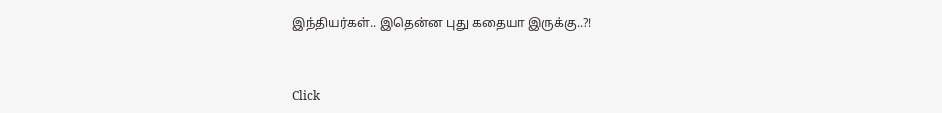இந்தியர்கள்.. இதென்ன புது கதையா இருக்கு..?!



Click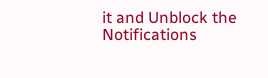it and Unblock the Notifications